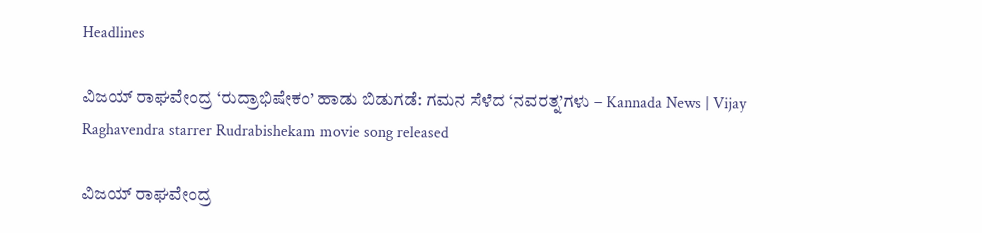Headlines

ವಿಜಯ್ ರಾಘವೇಂದ್ರ ‘ರುದ್ರಾಭಿಷೇಕಂ’ ಹಾಡು ಬಿಡುಗಡೆ: ಗಮನ ಸೆಳೆದ ‘ನವರತ್ನ’ಗಳು – Kannada News | Vijay Raghavendra starrer Rudrabishekam movie song released

ವಿಜಯ್ ರಾಘವೇಂದ್ರ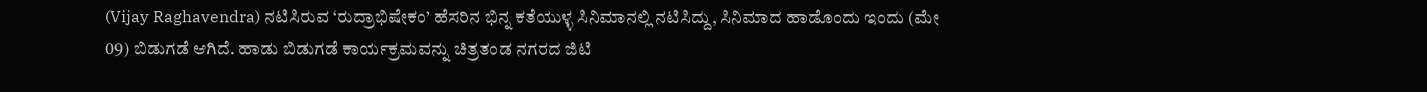(Vijay Raghavendra) ನಟಿಸಿರುವ ‘ರುದ್ರಾಭಿಷೇಕಂ’ ಹೆಸರಿನ ಭಿನ್ನ ಕತೆಯುಳ್ಳ ಸಿನಿಮಾನಲ್ಲಿ ನಟಿಸಿದ್ದು, ಸಿನಿಮಾದ ಹಾಡೊಂದು ಇಂದು (ಮೇ 09) ಬಿಡುಗಡೆ ಆಗಿದೆ. ಹಾಡು ಬಿಡುಗಡೆ ಕಾರ್ಯಕ್ರಮವನ್ನು ಚಿತ್ರತಂಡ ನಗರದ ಜಿಟಿ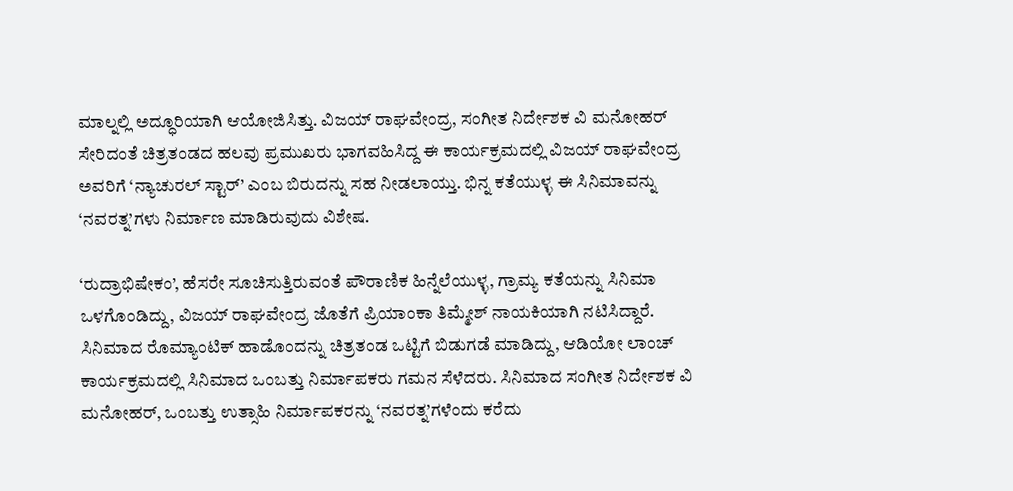ಮಾಲ್ನಲ್ಲಿ ಅದ್ಧೂರಿಯಾಗಿ ಆಯೋಜಿಸಿತ್ತು. ವಿಜಯ್ ರಾಘವೇಂದ್ರ, ಸಂಗೀತ ನಿರ್ದೇಶಕ ವಿ ಮನೋಹರ್ ಸೇರಿದಂತೆ ಚಿತ್ರತಂಡದ ಹಲವು ಪ್ರಮುಖರು ಭಾಗವಹಿಸಿದ್ದ ಈ ಕಾರ್ಯಕ್ರಮದಲ್ಲಿ ವಿಜಯ್ ರಾಘವೇಂದ್ರ ಅವರಿಗೆ ‘ನ್ಯಾಚುರಲ್ ಸ್ಟಾರ್’ ಎಂಬ ಬಿರುದನ್ನು ಸಹ ನೀಡಲಾಯ್ತು. ಭಿನ್ನ ಕತೆಯುಳ್ಳ ಈ ಸಿನಿಮಾವನ್ನು ‘ನವರತ್ನ’ಗಳು ನಿರ್ಮಾಣ ಮಾಡಿರುವುದು ವಿಶೇಷ.

‘ರುದ್ರಾಭಿಷೇಕಂ’, ಹೆಸರೇ ಸೂಚಿಸುತ್ತಿರುವಂತೆ ಪೌರಾಣಿಕ ಹಿನ್ನೆಲೆಯುಳ್ಳ, ಗ್ರಾಮ್ಯ ಕತೆಯನ್ನು ಸಿನಿಮಾ ಒಳಗೊಂಡಿದ್ದು, ವಿಜಯ್ ರಾಘವೇಂದ್ರ ಜೊತೆಗೆ ಪ್ರಿಯಾಂಕಾ ತಿಮ್ಮೇಶ್ ನಾಯಕಿಯಾಗಿ ನಟಿಸಿದ್ದಾರೆ. ಸಿನಿಮಾದ ರೊಮ್ಯಾಂಟಿಕ್ ಹಾಡೊಂದನ್ನು ಚಿತ್ರತಂಡ ಒಟ್ಟಿಗೆ ಬಿಡುಗಡೆ ಮಾಡಿದ್ದು, ಆಡಿಯೋ ಲಾಂಚ್ ಕಾರ್ಯಕ್ರಮದಲ್ಲಿ ಸಿನಿಮಾದ ಒಂಬತ್ತು ನಿರ್ಮಾಪಕರು ಗಮನ ಸೆಳೆದರು. ಸಿನಿಮಾದ ಸಂಗೀತ ನಿರ್ದೇಶಕ ವಿ ಮನೋಹರ್, ಒಂಬತ್ತು ಉತ್ಸಾಹಿ ನಿರ್ಮಾಪಕರನ್ನು ‘ನವರತ್ನ’ಗಳೆಂದು ಕರೆದು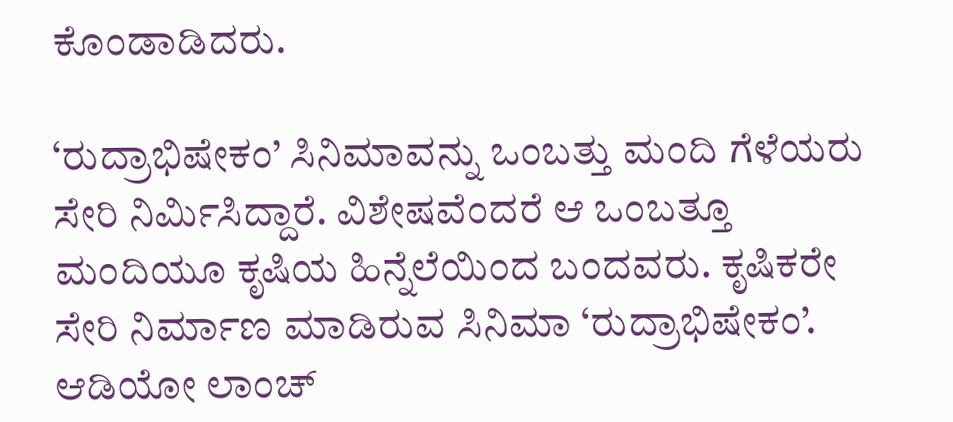ಕೊಂಡಾಡಿದರು.

‘ರುದ್ರಾಭಿಷೇಕಂ’ ಸಿನಿಮಾವನ್ನು ಒಂಬತ್ತು ಮಂದಿ ಗೆಳೆಯರು ಸೇರಿ ನಿರ್ಮಿಸಿದ್ದಾರೆ. ವಿಶೇಷವೆಂದರೆ ಆ ಒಂಬತ್ತೂ ಮಂದಿಯೂ ಕೃಷಿಯ ಹಿನ್ನೆಲೆಯಿಂದ ಬಂದವರು. ಕೃಷಿಕರೇ ಸೇರಿ ನಿರ್ಮಾಣ ಮಾಡಿರುವ ಸಿನಿಮಾ ‘ರುದ್ರಾಭಿಷೇಕಂ’. ಆಡಿಯೋ ಲಾಂಚ್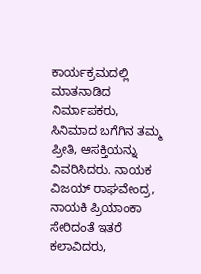ಕಾರ್ಯಕ್ರಮದಲ್ಲಿ ಮಾತನಾಡಿದ ನಿರ್ಮಾಪಕರು, ಸಿನಿಮಾದ ಬಗೆಗಿನ ತಮ್ಮ ಪ್ರೀತಿ, ಆಸಕ್ತಿಯನ್ನು ವಿವರಿಸಿದರು. ನಾಯಕ ವಿಜಯ್ ರಾಘವೇಂದ್ರ, ನಾಯಕಿ ಪ್ರಿಯಾಂಕಾ ಸೇರಿದಂತೆ ಇತರೆ ಕಲಾವಿದರು,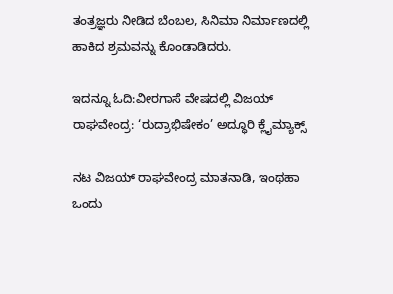ತಂತ್ರಜ್ಞರು ನೀಡಿದ ಬೆಂಬಲ, ಸಿನಿಮಾ ನಿರ್ಮಾಣದಲ್ಲಿ ಹಾಕಿದ ಶ್ರಮವನ್ನು ಕೊಂಡಾಡಿದರು.

ಇದನ್ನೂ ಓದಿ:ವೀರಗಾಸೆ ವೇಷದಲ್ಲಿ ವಿಜಯ್ ರಾಘವೇಂದ್ರ: ‘ರುದ್ರಾಭಿಷೇಕಂ’ ಅದ್ಧೂರಿ ಕ್ಲೈಮ್ಯಾಕ್ಸ್

ನಟ ವಿಜಯ್ ರಾಘವೇಂದ್ರ ಮಾತನಾಡಿ, ಇಂಥಹಾ ಒಂದು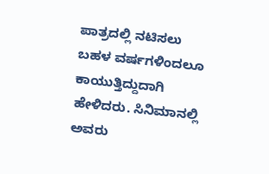ಪಾತ್ರದಲ್ಲಿ ನಟಿಸಲು ಬಹಳ ವರ್ಷಗಳಿಂದಲೂ ಕಾಯುತ್ತಿದ್ದುದಾಗಿ ಹೇಳಿದರು. ಸಿನಿಮಾನಲ್ಲಿ ಅವರು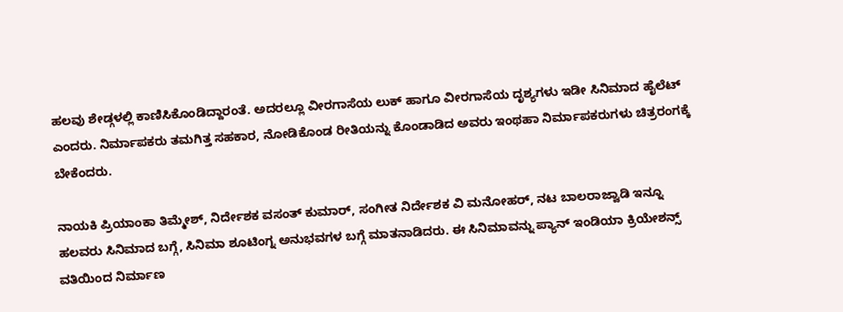ಹಲವು ಶೇಡ್ಗಳಲ್ಲಿ ಕಾಣಿಸಿಕೊಂಡಿದ್ದಾರಂತೆ. ಅದರಲ್ಲೂ ವೀರಗಾಸೆಯ ಲುಕ್ ಹಾಗೂ ವೀರಗಾಸೆಯ ದೃಶ್ಯಗಳು ಇಡೀ ಸಿನಿಮಾದ ಹೈಲೆಟ್ ಎಂದರು. ನಿರ್ಮಾಪಕರು ತಮಗಿತ್ತ ಸಹಕಾರ, ನೋಡಿಕೊಂಡ ರೀತಿಯನ್ನು ಕೊಂಡಾಡಿದ ಅವರು ಇಂಥಹಾ ನಿರ್ಮಾಪಕರುಗಳು ಚಿತ್ರರಂಗಕ್ಕೆ ಬೇಕೆಂದರು.

ನಾಯಕಿ ಪ್ರಿಯಾಂಕಾ ತಿಮ್ಮೇಶ್, ನಿರ್ದೇಶಕ ವಸಂತ್ ಕುಮಾರ್, ಸಂಗೀತ ನಿರ್ದೇಶಕ ವಿ ಮನೋಹರ್, ನಟ ಬಾಲರಾಜ್ವಾಡಿ ಇನ್ನೂ ಹಲವರು ಸಿನಿಮಾದ ಬಗ್ಗೆ, ಸಿನಿಮಾ ಶೂಟಿಂಗ್ನ ಅನುಭವಗಳ ಬಗ್ಗೆ ಮಾತನಾಡಿದರು. ಈ ಸಿನಿಮಾವನ್ನು ಪ್ಯಾನ್ ಇಂಡಿಯಾ ಕ್ರಿಯೇಶನ್ಸ್ ವತಿಯಿಂದ ನಿರ್ಮಾಣ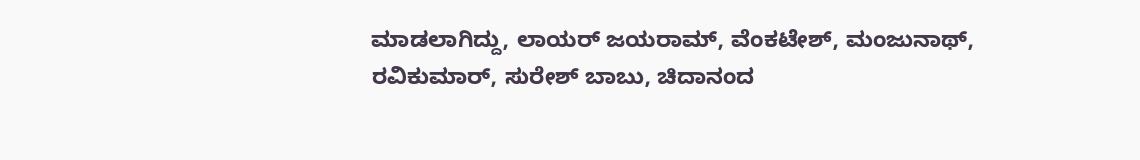ಮಾಡಲಾಗಿದ್ದು, ಲಾಯರ್ ಜಯರಾಮ್, ವೆಂಕಟೇಶ್, ಮಂಜುನಾಥ್, ರವಿಕುಮಾರ್, ಸುರೇಶ್ ಬಾಬು, ಚಿದಾನಂದ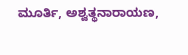ಮೂರ್ತಿ, ಅಶ್ವತ್ಥನಾರಾಯಣ,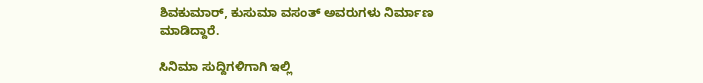ಶಿವಕುಮಾರ್, ಕುಸುಮಾ ವಸಂತ್ ಅವರುಗಳು ನಿರ್ಮಾಣ ಮಾಡಿದ್ದಾರೆ.

ಸಿನಿಮಾ ಸುದ್ದಿಗಳಿಗಾಗಿ ಇಲ್ಲಿ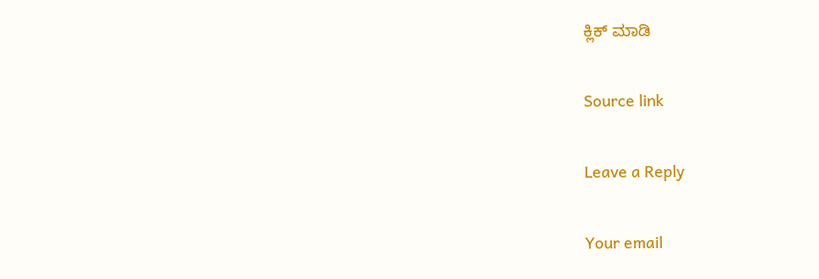ಕ್ಲಿಕ್ ಮಾಡಿ

Source link

Leave a Reply

Your email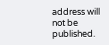address will not be published.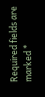Required fields are marked *